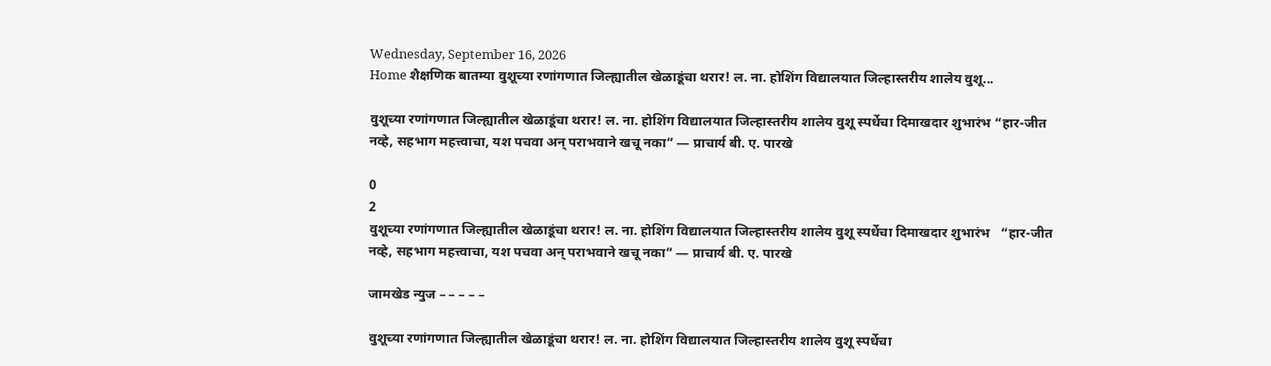Wednesday, September 16, 2026
Home शैक्षणिक बातम्या वुशूच्या रणांगणात जिल्ह्यातील खेळाडूंचा थरार! ल. ना. होशिंग विद्यालयात जिल्हास्तरीय शालेय वुशू...

वुशूच्या रणांगणात जिल्ह्यातील खेळाडूंचा थरार! ल. ना. होशिंग विद्यालयात जिल्हास्तरीय शालेय वुशू स्पर्धेचा दिमाखदार शुभारंभ “हार-जीत नव्हे, सहभाग महत्त्वाचा, यश पचवा अन् पराभवाने खचू नका” — प्राचार्य बी. ए. पारखे

0
2
वुशूच्या रणांगणात जिल्ह्यातील खेळाडूंचा थरार! ल. ना. होशिंग विद्यालयात जिल्हास्तरीय शालेय वुशू स्पर्धेचा दिमाखदार शुभारंभ   “हार-जीत नव्हे, सहभाग महत्त्वाचा, यश पचवा अन् पराभवाने खचू नका” — प्राचार्य बी. ए. पारखे

जामखेड न्युज – – – – –

वुशूच्या रणांगणात जिल्ह्यातील खेळाडूंचा थरार! ल. ना. होशिंग विद्यालयात जिल्हास्तरीय शालेय वुशू स्पर्धेचा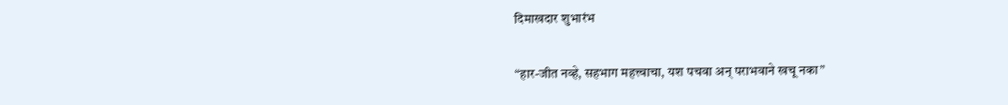दिमाखदार शुभारंभ

“हार-जीत नव्हे, सहभाग महत्त्वाचा, यश पचवा अन् पराभवाने खचू नका”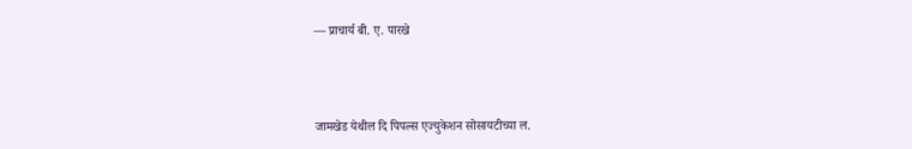— प्राचार्य बी. ए. पारखे



जामखेड येथील दि पिपल्स एज्युकेशन सोसायटीच्या ल.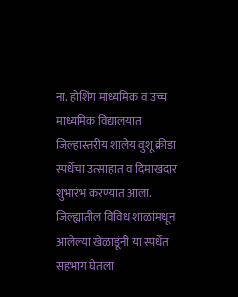ना. होशिंग माध्यमिक व उच्च माध्यमिक विद्यालयात जिल्हास्तरीय शालेय वुशू क्रीडा स्पर्धेचा उत्साहात व दिमाखदार शुभारंभ करण्यात आला. जिल्ह्यातील विविध शाळांमधून आलेल्या खेळाडूंनी या स्पर्धेत सहभाग घेतला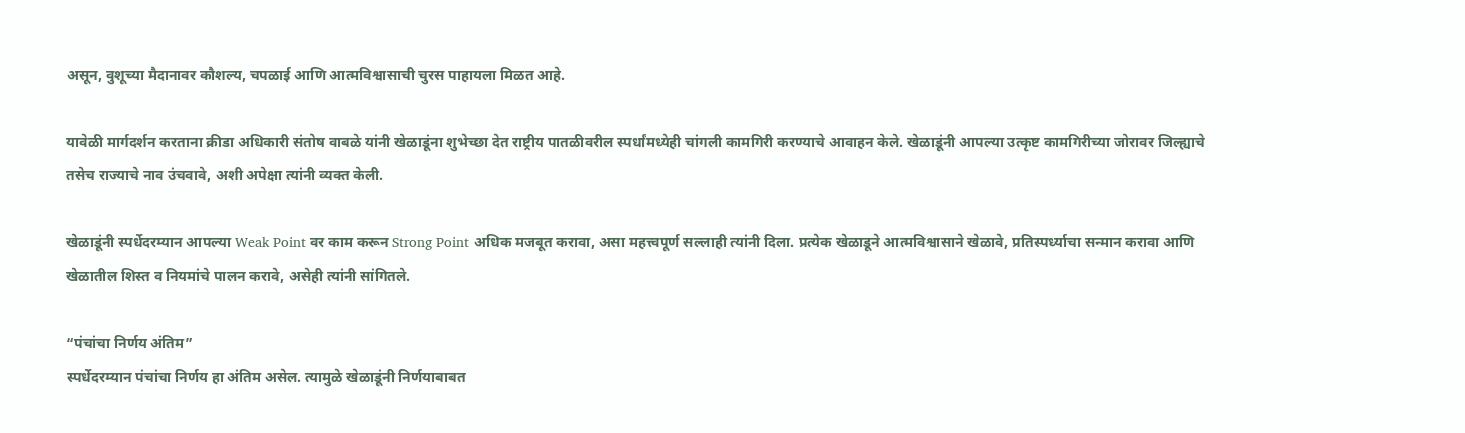असून, वुशूच्या मैदानावर कौशल्य, चपळाई आणि आत्मविश्वासाची चुरस पाहायला मिळत आहे.

यावेळी मार्गदर्शन करताना क्रीडा अधिकारी संतोष वाबळे यांनी खेळाडूंना शुभेच्छा देत राष्ट्रीय पातळीवरील स्पर्धांमध्येही चांगली कामगिरी करण्याचे आवाहन केले. खेळाडूंनी आपल्या उत्कृष्ट कामगिरीच्या जोरावर जिल्ह्याचे तसेच राज्याचे नाव उंचवावे, अशी अपेक्षा त्यांनी व्यक्त केली.

खेळाडूंनी स्पर्धेदरम्यान आपल्या Weak Point वर काम करून Strong Point अधिक मजबूत करावा, असा महत्त्वपूर्ण सल्लाही त्यांनी दिला. प्रत्येक खेळाडूने आत्मविश्वासाने खेळावे, प्रतिस्पर्ध्याचा सन्मान करावा आणि खेळातील शिस्त व नियमांचे पालन करावे, असेही त्यांनी सांगितले.

“पंचांचा निर्णय अंतिम”
स्पर्धेदरम्यान पंचांचा निर्णय हा अंतिम असेल. त्यामुळे खेळाडूंनी निर्णयाबाबत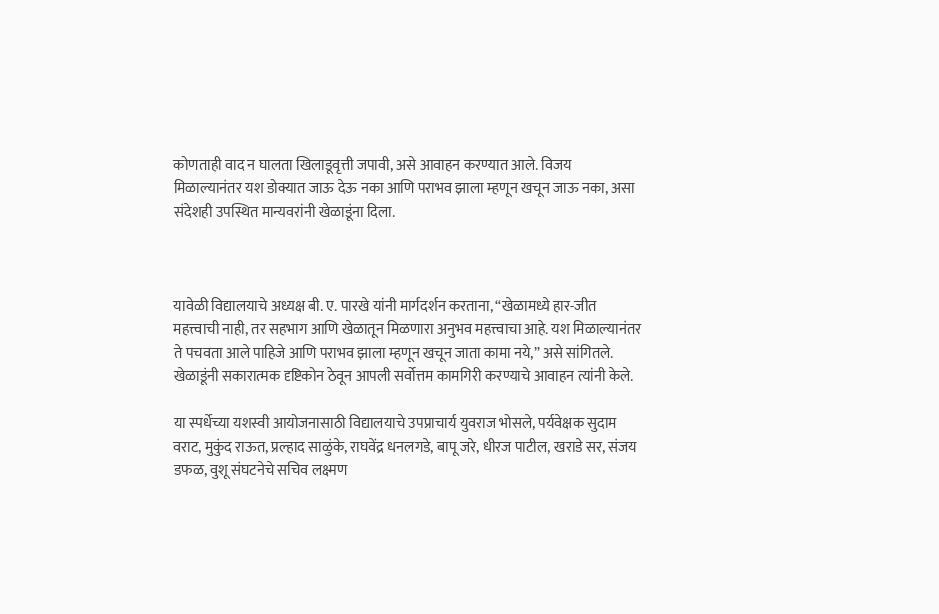कोणताही वाद न घालता खिलाडूवृत्ती जपावी, असे आवाहन करण्यात आले. विजय मिळाल्यानंतर यश डोक्यात जाऊ देऊ नका आणि पराभव झाला म्हणून खचून जाऊ नका, असा संदेशही उपस्थित मान्यवरांनी खेळाडूंना दिला.



यावेळी विद्यालयाचे अध्यक्ष बी. ए. पारखे यांनी मार्गदर्शन करताना, “खेळामध्ये हार-जीत महत्त्वाची नाही, तर सहभाग आणि खेळातून मिळणारा अनुभव महत्त्वाचा आहे. यश मिळाल्यानंतर ते पचवता आले पाहिजे आणि पराभव झाला म्हणून खचून जाता कामा नये,” असे सांगितले. खेळाडूंनी सकारात्मक दृष्टिकोन ठेवून आपली सर्वोत्तम कामगिरी करण्याचे आवाहन त्यांनी केले.

या स्पर्धेच्या यशस्वी आयोजनासाठी विद्यालयाचे उपप्राचार्य युवराज भोसले, पर्यवेक्षक सुदाम वराट, मुकुंद राऊत, प्रल्हाद साळुंके, राघवेंद्र धनलगडे, बापू जरे, धीरज पाटील, खराडे सर, संजय डफळ, वुशू संघटनेचे सचिव लक्ष्मण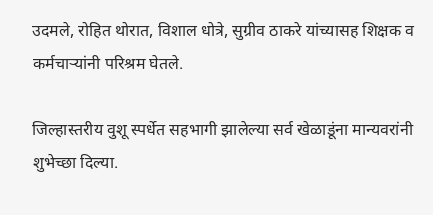उदमले, रोहित थोरात, विशाल धोत्रे, सुग्रीव ठाकरे यांच्यासह शिक्षक व कर्मचाऱ्यांनी परिश्रम घेतले.

जिल्हास्तरीय वुशू स्पर्धेत सहभागी झालेल्या सर्व खेळाडूंना मान्यवरांनी शुभेच्छा दिल्या.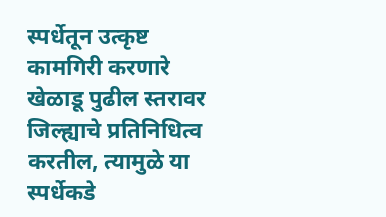स्पर्धेतून उत्कृष्ट कामगिरी करणारे खेळाडू पुढील स्तरावर जिल्ह्याचे प्रतिनिधित्व करतील, त्यामुळे या स्पर्धेकडे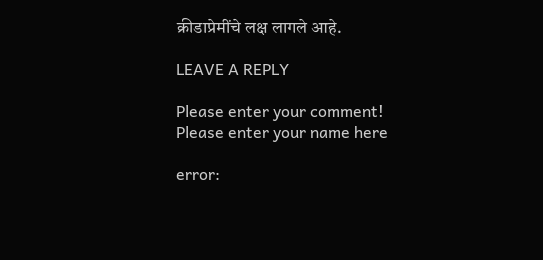क्रीडाप्रेमींचे लक्ष लागले आहे.

LEAVE A REPLY

Please enter your comment!
Please enter your name here

error: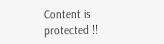Content is protected !!